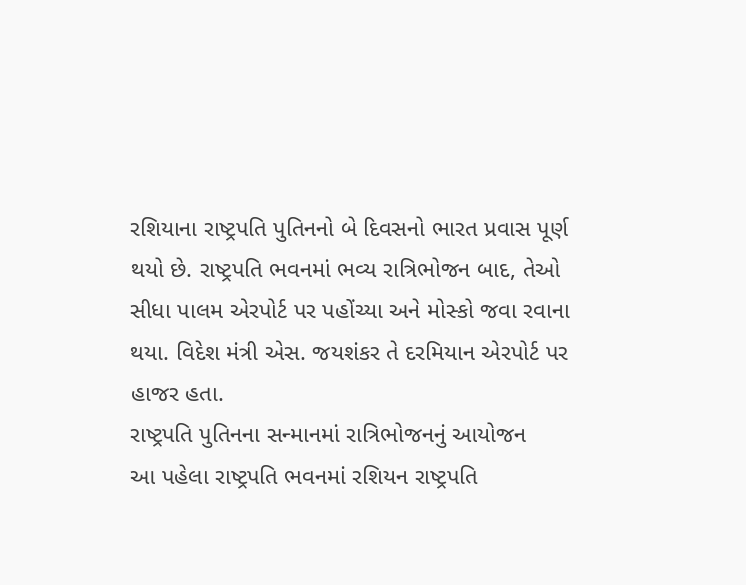રશિયાના રાષ્ટ્રપતિ પુતિનનો બે દિવસનો ભારત પ્રવાસ પૂર્ણ થયો છે. રાષ્ટ્રપતિ ભવનમાં ભવ્ય રાત્રિભોજન બાદ, તેઓ સીધા પાલમ એરપોર્ટ પર પહોંચ્યા અને મોસ્કો જવા રવાના થયા. વિદેશ મંત્રી એસ. જયશંકર તે દરમિયાન એરપોર્ટ પર હાજર હતા.
રાષ્ટ્રપતિ પુતિનના સન્માનમાં રાત્રિભોજનનું આયોજન
આ પહેલા રાષ્ટ્રપતિ ભવનમાં રશિયન રાષ્ટ્રપતિ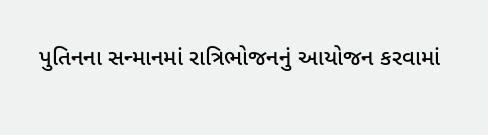પુતિનના સન્માનમાં રાત્રિભોજનનું આયોજન કરવામાં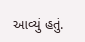આવ્યું હતું.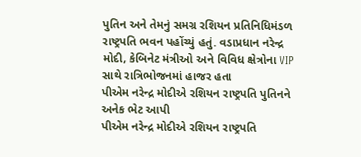પુતિન અને તેમનું સમગ્ર રશિયન પ્રતિનિધિમંડળ રાષ્ટ્રપતિ ભવન પહોંચ્યું હતું. વડાપ્રધાન નરેન્દ્ર મોદી, કેબિનેટ મંત્રીઓ અને વિવિધ ક્ષેત્રોના VIP સાથે રાત્રિભોજનમાં હાજર હતા
પીએમ નરેન્દ્ર મોદીએ રશિયન રાષ્ટ્રપતિ પુતિનને અનેક ભેટ આપી
પીએમ નરેન્દ્ર મોદીએ રશિયન રાષ્ટ્રપતિ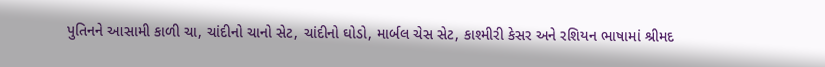પુતિનને આસામી કાળી ચા, ચાંદીનો ચાનો સેટ, ચાંદીનો ઘોડો, માર્બલ ચેસ સેટ, કાશ્મીરી કેસર અને રશિયન ભાષામાં શ્રીમદ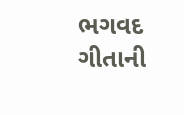ભગવદ ગીતાની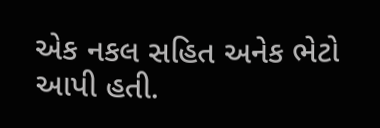એક નકલ સહિત અનેક ભેટો આપી હતી.